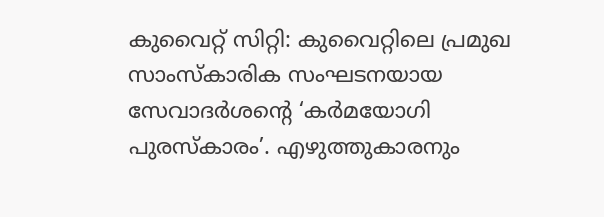കുവൈറ്റ് സിറ്റി: കുവൈറ്റിലെ പ്രമുഖ സാംസ്കാരിക സംഘടനയായ സേവാദർശന്റെ ‘കർമയോഗി പുരസ്കാരം’. എഴുത്തുകാരനും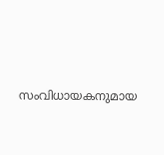സംവിധായകനുമായ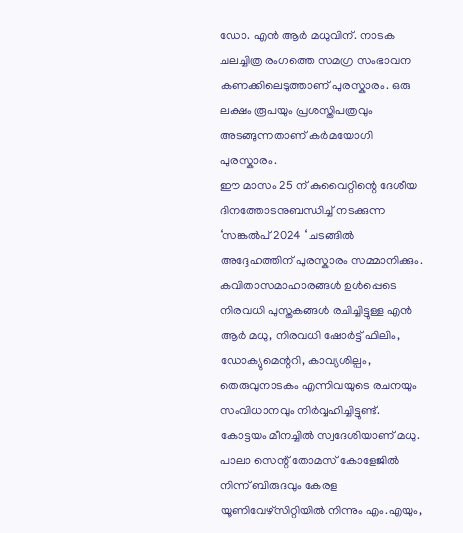ഡോ. എൻ ആർ മധുവിന്. നാടക ചലച്ചിത്ര രംഗത്തെ സമഗ്ര സംഭാവന കണക്കിലെടുത്താണ് പുരസ്കാരം. ഒരു ലക്ഷം രൂപയും പ്രശസ്തിപത്രവും അടങ്ങുന്നതാണ് കർമയോഗി പുരസ്കാരം.
ഈ മാസം 25 ന് കുവൈറ്റിന്റെ ദേശീയ ദിനത്തോടനുബന്ധിച്ച് നടക്കുന്ന ‘സങ്കൽപ് 2024 ‘ ചടങ്ങിൽ അദ്ദേഹത്തിന് പുരസ്കാരം സമ്മാനിക്കും. കവിതാസമാഹാരങ്ങൾ ഉൾപ്പെടെ നിരവധി പുസ്തകങ്ങൾ രചിച്ചിട്ടുള്ള എൻ ആർ മധു, നിരവധി ഷോർട്ട് ഫിലിം, ഡോക്യുമെന്ററി, കാവ്യശില്പം, തെരുവുനാടകം എന്നിവയുടെ രചനയും സംവിധാനവും നിർവ്വഹിച്ചിട്ടുണ്ട്.
കോട്ടയം മീനച്ചിൽ സ്വദേശിയാണ് മധു. പാലാ സെന്റ് തോമസ് കോളേജിൽ നിന്ന് ബിരുദവും കേരള യൂണിവേഴ്സിറ്റിയിൽ നിന്നും എം.എയും,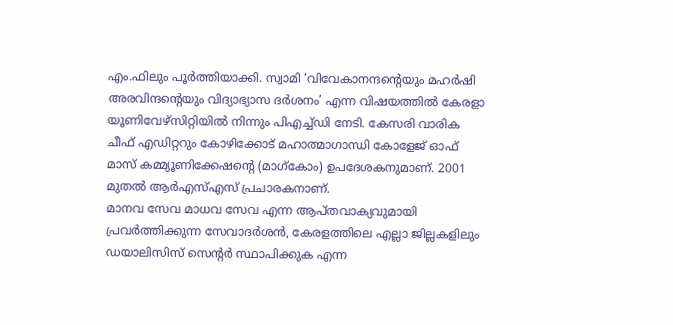എം.ഫിലും പൂർത്തിയാക്കി. സ്വാമി ‘വിവേകാനന്ദന്റെയും മഹർഷി അരവിന്ദന്റെയും വിദ്യാഭ്യാസ ദർശനം’ എന്ന വിഷയത്തിൽ കേരളാ യൂണിവേഴ്സിറ്റിയിൽ നിന്നും പിഎച്ച്ഡി നേടി. കേസരി വാരിക ചീഫ് എഡിറ്ററും കോഴിക്കോട് മഹാത്മാഗാന്ധി കോളേജ് ഓഫ് മാസ് കമ്മ്യൂണിക്കേഷന്റെ (മാഗ്കോം) ഉപദേശകനുമാണ്. 2001 മുതൽ ആർഎസ്എസ് പ്രചാരകനാണ്.
മാനവ സേവ മാധവ സേവ എന്ന ആപ്തവാക്യവുമായി പ്രവർത്തിക്കുന്ന സേവാദർശൻ, കേരളത്തിലെ എല്ലാ ജില്ലകളിലും ഡയാലിസിസ് സെന്റർ സ്ഥാപിക്കുക എന്ന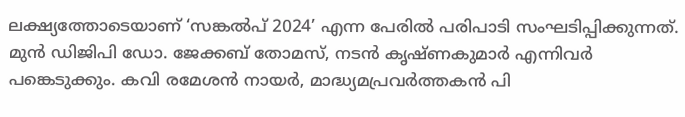ലക്ഷ്യത്തോടെയാണ് ‘സങ്കൽപ് 2024’ എന്ന പേരിൽ പരിപാടി സംഘടിപ്പിക്കുന്നത്. മുൻ ഡിജിപി ഡോ. ജേക്കബ് തോമസ്, നടൻ കൃഷ്ണകുമാർ എന്നിവർ പങ്കെടുക്കും. കവി രമേശൻ നായർ, മാദ്ധ്യമപ്രവർത്തകൻ പി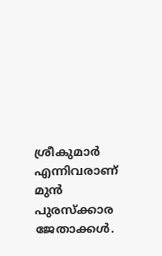ശ്രീകുമാർ എന്നിവരാണ് മുൻ പുരസ്ക്കാര ജേതാക്കൾ.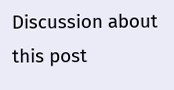Discussion about this post